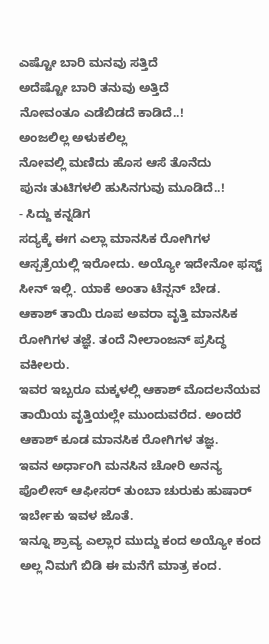ಎಷ್ಟೋ ಬಾರಿ ಮನವು ಸತ್ತಿದೆ
ಅದೆಷ್ಟೋ ಬಾರಿ ತನುವು ಅತ್ತಿದೆ
ನೋವಂತೂ ಎಡೆಬಿಡದೆ ಕಾಡಿದೆ..!
ಅಂಜಲಿಲ್ಲ ಅಳುಕಲಿಲ್ಲ
ನೋವಲ್ಲಿ ಮಣಿದು ಹೊಸ ಆಸೆ ತೊನೆದು
ಪುನಃ ತುಟಿಗಳಲಿ ಹುಸಿನಗುವು ಮೂಡಿದೆ..!
- ಸಿದ್ದು ಕನ್ನಡಿಗ
ಸದ್ಯಕ್ಕೆ ಈಗ ಎಲ್ಲಾ ಮಾನಸಿಕ ರೋಗಿಗಳ ಆಸ್ಪತ್ರೆಯಲ್ಲಿ ಇರೋದು. ಅಯ್ಯೋ ಇದೇನೋ ಫಸ್ಟ್ ಸೀನ್ ಇಲ್ಲಿ. ಯಾಕೆ ಅಂತಾ ಟೆನ್ಷನ್ ಬೇಡ.
ಆಕಾಶ್ ತಾಯಿ ರೂಪ ಅವರಾ ವೃತ್ತಿ ಮಾನಸಿಕ ರೋಗಿಗಳ ತಜ್ಞೆ. ತಂದೆ ನೀಲಾಂಜನ್ ಪ್ರಸಿದ್ಧ ವಕೀಲರು.
ಇವರ ಇಬ್ಬರೂ ಮಕ್ಕಳಲ್ಲಿ ಆಕಾಶ್ ಮೊದಲನೆಯವ ತಾಯಿಯ ವೃತ್ತಿಯಲ್ಲೇ ಮುಂದುವರೆದ. ಅಂದರೆ ಆಕಾಶ್ ಕೂಡ ಮಾನಸಿಕ ರೋಗಿಗಳ ತಜ್ಞ.
ಇವನ ಅರ್ಧಾಂಗಿ ಮನಸಿನ ಚೋರಿ ಅನನ್ಯ ಪೊಲೀಸ್ ಆಫೀಸರ್ ತುಂಬಾ ಚುರುಕು ಹುಷಾರ್ ಇರ್ಬೇಕು ಇವಳ ಜೊತೆ.
ಇನ್ನೂ ಶ್ರಾವ್ಯ ಎಲ್ಲಾರ ಮುದ್ದು ಕಂದ ಅಯ್ಯೋ ಕಂದ ಅಲ್ಲ ನಿಮಗೆ ಬಿಡಿ ಈ ಮನೆಗೆ ಮಾತ್ರ ಕಂದ.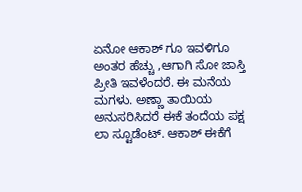ಏನೋ ಆಕಾಶ್ ಗೂ ಇವಳಿಗೂ ಅಂತರ ಹೆಚ್ಚು ,ಆಗಾಗಿ ಸೋ ಜಾಸ್ತಿ ಪ್ರೀತಿ ಇವಳೆಂದರೆ. ಈ ಮನೆಯ ಮಗಳು. ಅಣ್ಣಾ ತಾಯಿಯ ಅನುಸರಿಸಿದರೆ ಈಕೆ ತಂದೆಯ ಪಕ್ಷ
ಲಾ ಸ್ಟೂಡೆಂಟ್. ಆಕಾಶ್ ಈಕೆಗೆ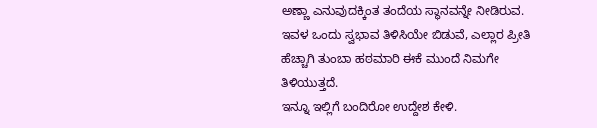ಅಣ್ಣಾ ಎನುವುದಕ್ಕಿಂತ ತಂದೆಯ ಸ್ಥಾನವನ್ನೇ ನೀಡಿರುವ. ಇವಳ ಒಂದು ಸ್ವಭಾವ ತಿಳಿಸಿಯೇ ಬಿಡುವೆ, ಎಲ್ಲಾರ ಪ್ರೀತಿ ಹೆಚ್ಚಾಗಿ ತುಂಬಾ ಹಠಮಾರಿ ಈಕೆ ಮುಂದೆ ನಿಮಗೇ ತಿಳಿಯುತ್ತದೆ.
ಇನ್ನೂ ಇಲ್ಲಿಗೆ ಬಂದಿರೋ ಉದ್ದೇಶ ಕೇಳಿ.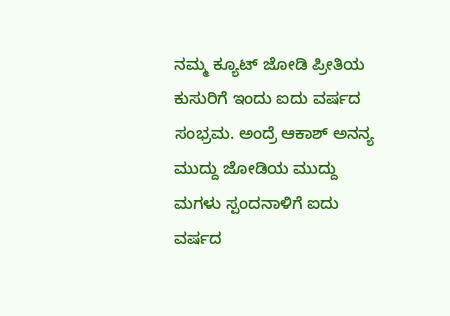ನಮ್ಮ ಕ್ಯೂಟ್ ಜೋಡಿ ಪ್ರೀತಿಯ ಕುಸುರಿಗೆ ಇಂದು ಐದು ವರ್ಷದ ಸಂಭ್ರಮ. ಅಂದ್ರೆ ಆಕಾಶ್ ಅನನ್ಯ ಮುದ್ದು ಜೋಡಿಯ ಮುದ್ದು ಮಗಳು ಸ್ಪಂದನಾಳಿಗೆ ಐದು ವರ್ಷದ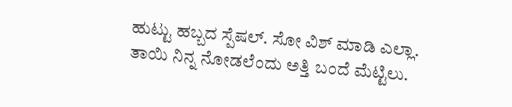ಹುಟ್ಟು ಹಬ್ಬದ ಸ್ಪೆಷಲ್. ಸೋ ವಿಶ್ ಮಾಡಿ ಎಲ್ಲಾ.
ತಾಯಿ ನಿನ್ನ ನೋಡಲೆಂದು ಅತ್ತಿ ಬಂದೆ ಮೆಟ್ಟಿಲು.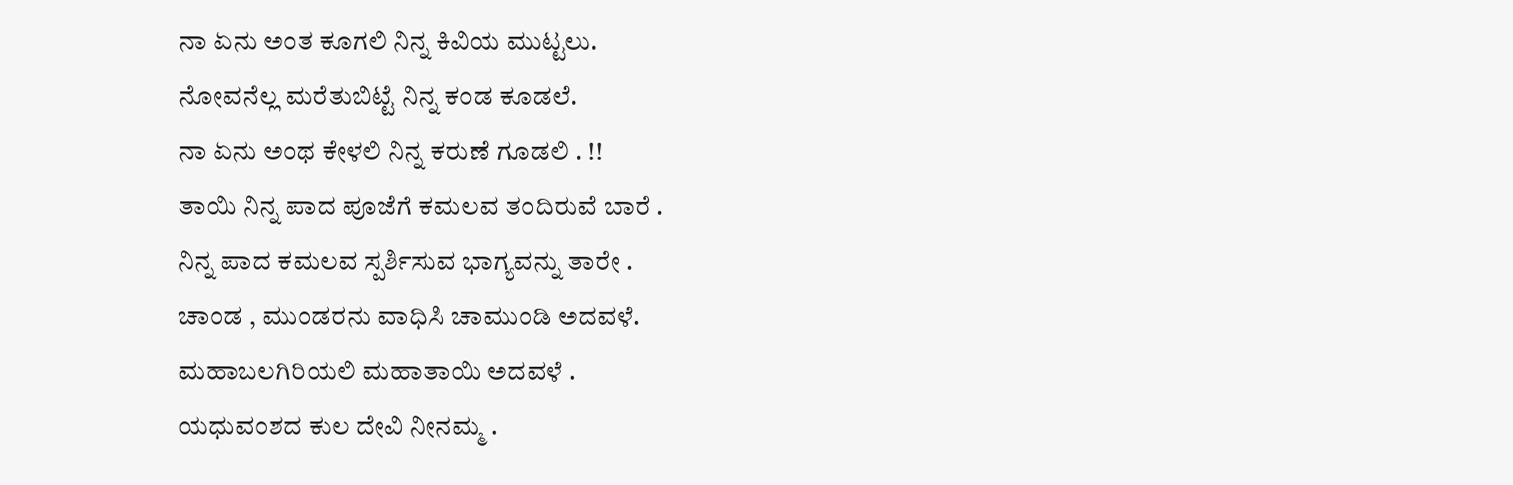ನಾ ಏನು ಅಂತ ಕೂಗಲಿ ನಿನ್ನ ಕಿವಿಯ ಮುಟ್ಟಲು.
ನೋವನೆಲ್ಲ ಮರೆತುಬಿಟ್ಟೆ ನಿನ್ನ ಕಂಡ ಕೂಡಲೆ.
ನಾ ಏನು ಅಂಥ ಕೇಳಲಿ ನಿನ್ನ ಕರುಣೆ ಗೂಡಲಿ . !!
ತಾಯಿ ನಿನ್ನ ಪಾದ ಪೂಜೆಗೆ ಕಮಲವ ತಂದಿರುವೆ ಬಾರೆ .
ನಿನ್ನ ಪಾದ ಕಮಲವ ಸ್ಪರ್ಶಿಸುವ ಭಾಗ್ಯವನ್ನು ತಾರೇ .
ಚಾಂಡ , ಮುಂಡರನು ವಾಧಿಸಿ ಚಾಮುಂಡಿ ಅದವಳೆ.
ಮಹಾಬಲಗಿರಿಯಲಿ ಮಹಾತಾಯಿ ಅದವಳೆ .
ಯಧುವಂಶದ ಕುಲ ದೇವಿ ನೀನಮ್ಮ .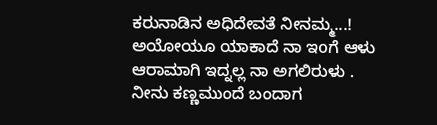ಕರುನಾಡಿನ ಅಧಿದೇವತೆ ನೀನಮ್ಮ...!
ಅಯೋಯೂ ಯಾಕಾದೆ ನಾ ಇoಗೆ ಆಳು
ಆರಾಮಾಗಿ ಇದ್ನಲ್ಲ ನಾ ಅಗಲಿರುಳು .
ನೀನು ಕಣ್ಣಮುಂದೆ ಬಂದಾಗ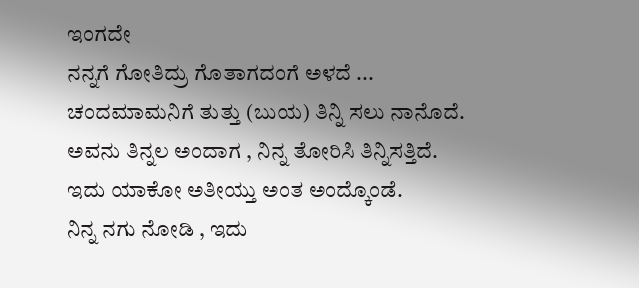ಇಂಗದೇ
ನನ್ನಗೆ ಗೋತಿದ್ರು ಗೊತಾಗದಂಗೆ ಅಳದೆ ...
ಚಂದಮಾಮನಿಗೆ ತುತ್ತು (ಬುಯ) ತಿನ್ನಿ ಸಲು ನಾನೊದೆ.
ಅವನು ತಿನ್ನಲ ಅಂದಾಗ , ನಿನ್ನ ತೋರಿಸಿ ತಿನ್ನಿಸತ್ತಿದೆ.
ಇದು ಯಾಕೋ ಅತೀಯ್ತು ಅಂತ ಅಂದ್ಕೊಂಡೆ.
ನಿನ್ನ ನಗು ನೋಡಿ , ಇದು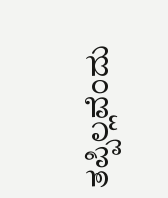ತಪ್ಪಿಲ್ಲವೆಂದು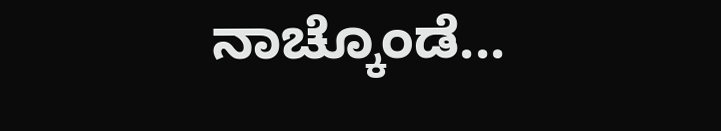ನಾಚ್ಕೊಂಡೆ...